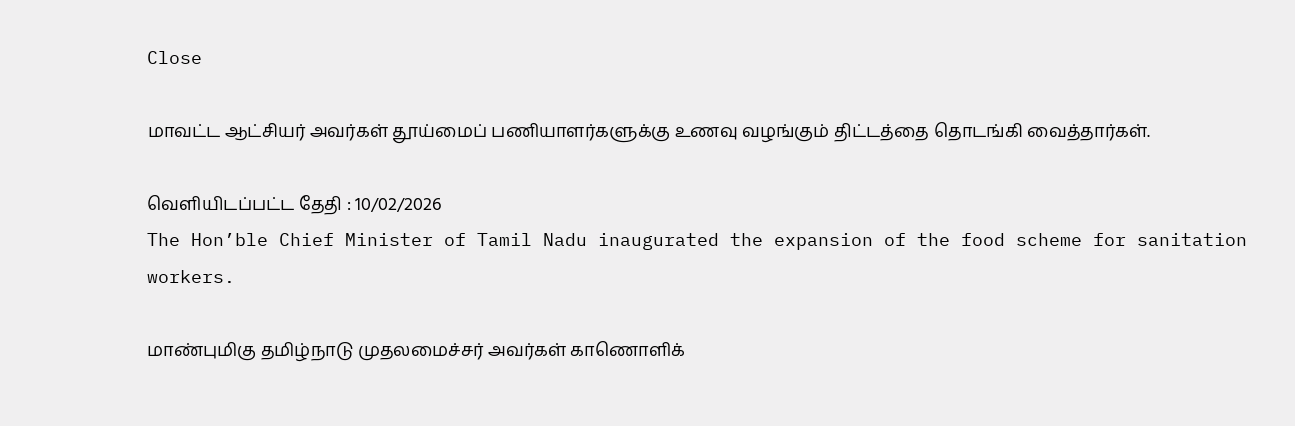Close

மாவட்ட ஆட்சியர் அவர்கள் தூய்மைப் பணியாளர்களுக்கு உணவு வழங்கும் திட்டத்தை தொடங்கி வைத்தார்கள்.

வெளியிடப்பட்ட தேதி : 10/02/2026
The Hon’ble Chief Minister of Tamil Nadu inaugurated the expansion of the food scheme for sanitation workers.

மாண்புமிகு தமிழ்நாடு முதலமைச்சர் அவர்கள் காணொளிக்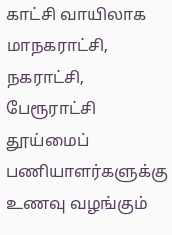காட்சி வாயிலாக மாநகராட்சி, நகராட்சி, பேரூராட்சி தூய்மைப் பணியாளர்களுக்கு உணவு வழங்கும்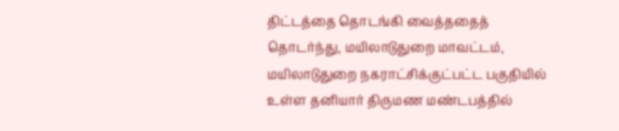திட்டத்தை தொடங்கி வைத்ததைத் தொடர்ந்து, மயிலாடுதுறை மாவட்டம், மயிலாடுதுறை நகராட்சிக்குட்பட்ட பகுதியில் உள்ள தனியார் திருமண மண்டபத்தில்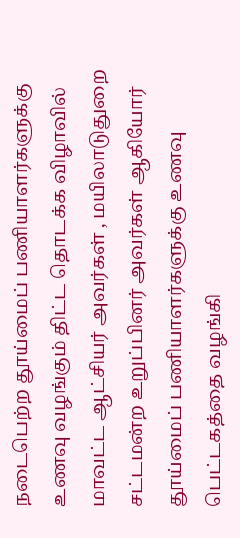நடைபெற்ற தூய்மைப் பணியாளர்களுக்கு உணவு வழங்கும் திட்ட தொடக்க விழாவில் மாவட்ட ஆட்சியர் அவர்கள் , மயிலாடுதுறை சட்டமன்ற உறுப்பினர் அவர்கள் ஆகியோர் தூய்மைப் பணியாளர்களுக்கு உணவு பெட்டகத்தை வழங்கி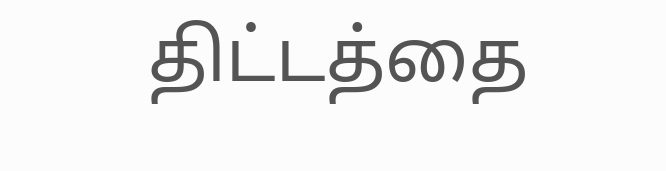திட்டத்தை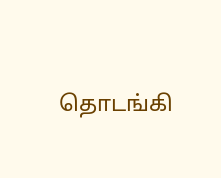தொடங்கி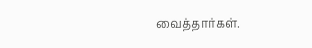வைத்தார்கள்.